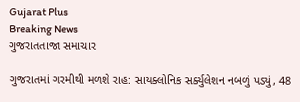Gujarat Plus
Breaking News
ગુજરાતતાજા સમાચાર

ગુજરાતમાં ગરમીથી મળશે રાહ: સાયક્લોનિક સર્ક્યુલેશન નબળું પડ્યું, 48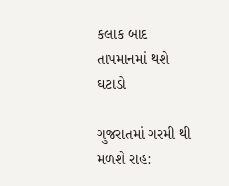કલાક બાદ તાપમાનમાં થશે ઘટાડો

ગુજરાતમાં ગરમી થી મળશે રાહ: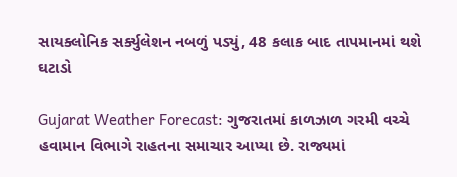સાયક્લોનિક સર્ક્યુલેશન નબળું પડ્યું, 48 કલાક બાદ તાપમાનમાં થશે ઘટાડો

Gujarat Weather Forecast: ગુજરાતમાં કાળઝાળ ગરમી વચ્ચે હવામાન વિભાગે રાહતના સમાચાર આપ્યા છે. રાજ્યમાં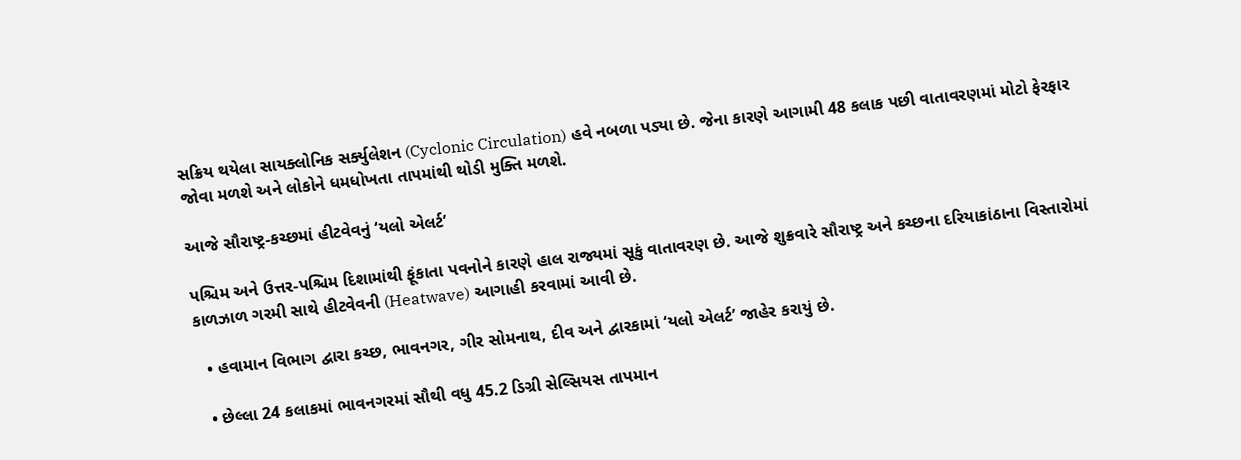સક્રિય થયેલા સાયક્લોનિક સર્ક્યુલેશન (Cyclonic Circulation) હવે નબળા પડ્યા છે. જેના કારણે આગામી 48 કલાક પછી વાતાવરણમાં મોટો ફેરફાર જોવા મળશે અને લોકોને ધમધોખતા તાપમાંથી થોડી મુક્તિ મળશે.

આજે સૌરાષ્ટ્ર-કચ્છમાં હીટવેવનું ‘યલો એલર્ટ’

પશ્ચિમ અને ઉત્તર-પશ્ચિમ દિશામાંથી ફૂંકાતા પવનોને કારણે હાલ રાજ્યમાં સૂકું વાતાવરણ છે. આજે શુક્રવારે સૌરાષ્ટ્ર અને કચ્છના દરિયાકાંઠાના વિસ્તારોમાં કાળઝાળ ગરમી સાથે હીટવેવની (Heatwave) આગાહી કરવામાં આવી છે.

  • હવામાન વિભાગ દ્વારા કચ્છ, ભાવનગર, ગીર સોમનાથ, દીવ અને દ્વારકામાં ‘યલો એલર્ટ’ જાહેર કરાયું છે.

  • છેલ્લા 24 કલાકમાં ભાવનગરમાં સૌથી વધુ 45.2 ડિગ્રી સેલ્સિયસ તાપમાન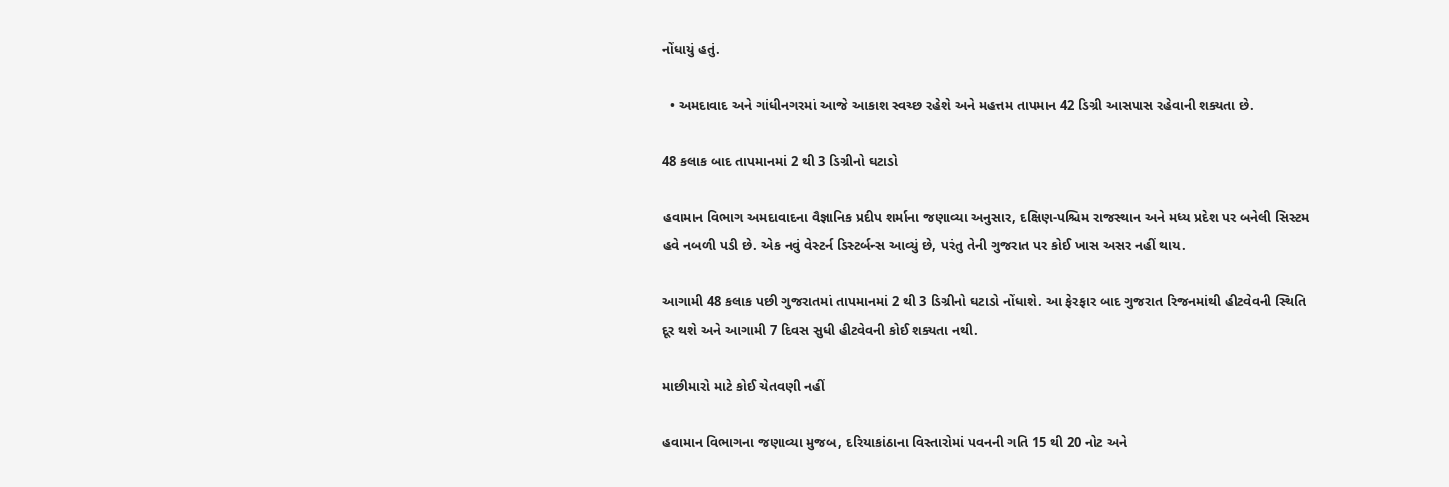નોંધાયું હતું.

  • અમદાવાદ અને ગાંધીનગરમાં આજે આકાશ સ્વચ્છ રહેશે અને મહત્તમ તાપમાન 42 ડિગ્રી આસપાસ રહેવાની શક્યતા છે.

48 કલાક બાદ તાપમાનમાં 2 થી 3 ડિગ્રીનો ઘટાડો

હવામાન વિભાગ અમદાવાદના વૈજ્ઞાનિક પ્રદીપ શર્માના જણાવ્યા અનુસાર, દક્ષિણ-પશ્ચિમ રાજસ્થાન અને મધ્ય પ્રદેશ પર બનેલી સિસ્ટમ હવે નબળી પડી છે. એક નવું વેસ્ટર્ન ડિસ્ટર્બન્સ આવ્યું છે, પરંતુ તેની ગુજરાત પર કોઈ ખાસ અસર નહીં થાય.

આગામી 48 કલાક પછી ગુજરાતમાં તાપમાનમાં 2 થી 3 ડિગ્રીનો ઘટાડો નોંધાશે. આ ફેરફાર બાદ ગુજરાત રિજનમાંથી હીટવેવની સ્થિતિ દૂર થશે અને આગામી 7 દિવસ સુધી હીટવેવની કોઈ શક્યતા નથી.

માછીમારો માટે કોઈ ચેતવણી નહીં

હવામાન વિભાગના જણાવ્યા મુજબ, દરિયાકાંઠાના વિસ્તારોમાં પવનની ગતિ 15 થી 20 નોટ અને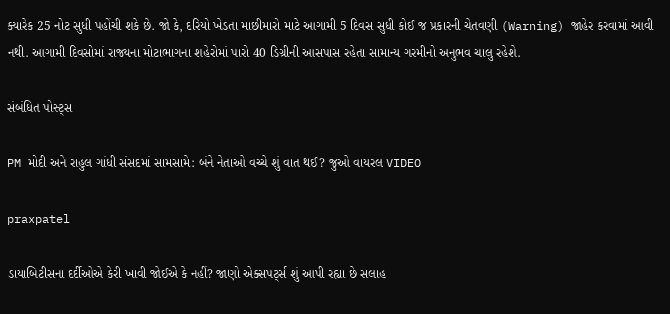ક્યારેક 25 નોટ સુધી પહોંચી શકે છે. જો કે, દરિયો ખેડતા માછીમારો માટે આગામી 5 દિવસ સુધી કોઈ જ પ્રકારની ચેતવણી (Warning) જાહેર કરવામાં આવી નથી. આગામી દિવસોમાં રાજ્યના મોટાભાગના શહેરોમાં પારો 40 ડિગ્રીની આસપાસ રહેતા સામાન્ય ગરમીનો અનુભવ ચાલુ રહેશે.

સંબંધિત પોસ્ટ્સ

PM મોદી અને રાહુલ ગાંધી સંસદમાં સામસામે: બંને નેતાઓ વચ્ચે શું વાત થઈ? જુઓ વાયરલ VIDEO

praxpatel

ડાયાબિટીસના દર્દીઓએ કેરી ખાવી જોઈએ કે નહીં? જાણો એક્સપર્ટ્સ શું આપી રહ્યા છે સલાહ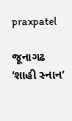praxpatel

જૂનાગઢ ‘શાહી સ્નાન’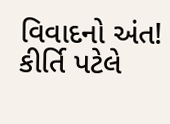વિવાદનો અંત! કીર્તિ પટેલે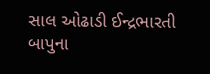સાલ ઓઢાડી ઈન્દ્રભારતી બાપુના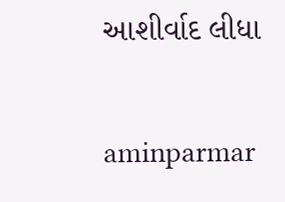આશીર્વાદ લીધા

aminparmar